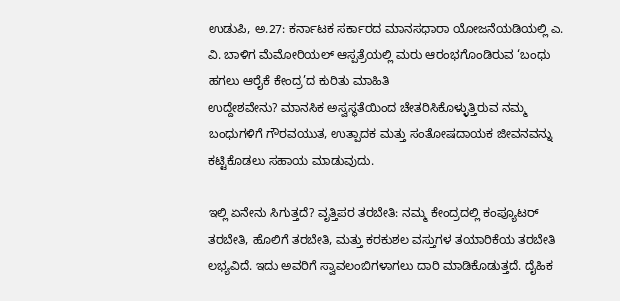ಉಡುಪಿ, ಅ.27: ಕರ್ನಾಟಕ ಸರ್ಕಾರದ ಮಾನಸಧಾರಾ ಯೋಜನೆಯಡಿಯಲ್ಲಿ ಎ. ವಿ. ಬಾಳಿಗ ಮೆಮೋರಿಯಲ್ ಆಸ್ಪತ್ರೆಯಲ್ಲಿ ಮರು ಆರಂಭಗೊಂಡಿರುವ ‘ಬಂಧು ಹಗಲು ಆರೈಕೆ ಕೇಂದ್ರ’ದ ಕುರಿತು ಮಾಹಿತಿ
ಉದ್ದೇಶವೇನು? ಮಾನಸಿಕ ಅಸ್ವಸ್ಥತೆಯಿಂದ ಚೇತರಿಸಿಕೊಳ್ಳುತ್ತಿರುವ ನಮ್ಮ ಬಂಧುಗಳಿಗೆ ಗೌರವಯುತ, ಉತ್ಪಾದಕ ಮತ್ತು ಸಂತೋಷದಾಯಕ ಜೀವನವನ್ನು ಕಟ್ಟಿಕೊಡಲು ಸಹಾಯ ಮಾಡುವುದು.

ಇಲ್ಲಿ ಏನೇನು ಸಿಗುತ್ತದೆ? ವೃತ್ತಿಪರ ತರಬೇತಿ: ನಮ್ಮ ಕೇಂದ್ರದಲ್ಲಿ ಕಂಪ್ಯೂಟರ್ ತರಬೇತಿ, ಹೊಲಿಗೆ ತರಬೇತಿ, ಮತ್ತು ಕರಕುಶಲ ವಸ್ತುಗಳ ತಯಾರಿಕೆಯ ತರಬೇತಿ ಲಭ್ಯವಿದೆ. ಇದು ಅವರಿಗೆ ಸ್ವಾವಲಂಬಿಗಳಾಗಲು ದಾರಿ ಮಾಡಿಕೊಡುತ್ತದೆ. ದೈಹಿಕ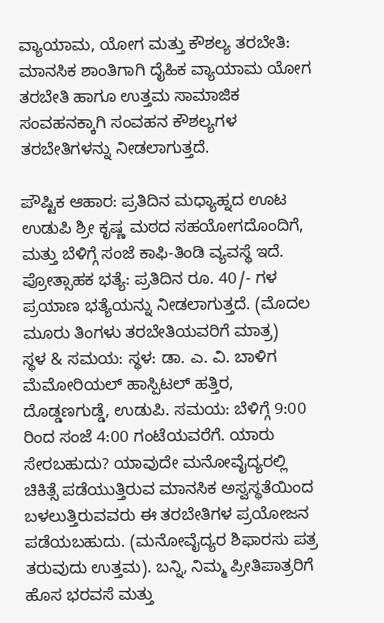ವ್ಯಾಯಾಮ, ಯೋಗ ಮತ್ತು ಕೌಶಲ್ಯ ತರಬೇತಿ: ಮಾನಸಿಕ ಶಾಂತಿಗಾಗಿ ದೈಹಿಕ ವ್ಯಾಯಾಮ ಯೋಗ ತರಬೇತಿ ಹಾಗೂ ಉತ್ತಮ ಸಾಮಾಜಿಕ ಸಂವಹನಕ್ಕಾಗಿ ಸಂವಹನ ಕೌಶಲ್ಯಗಳ ತರಬೇತಿಗಳನ್ನು ನೀಡಲಾಗುತ್ತದೆ.

ಪೌಷ್ಟಿಕ ಆಹಾರ: ಪ್ರತಿದಿನ ಮಧ್ಯಾಹ್ನದ ಊಟ ಉಡುಪಿ ಶ್ರೀ ಕೃಷ್ಣ ಮಠದ ಸಹಯೋಗದೊಂದಿಗೆ, ಮತ್ತು ಬೆಳಿಗ್ಗೆ ಸಂಜೆ ಕಾಫಿ-ತಿಂಡಿ ವ್ಯವಸ್ಥೆ ಇದೆ.
ಪ್ರೋತ್ಸಾಹಕ ಭತ್ಯೆ: ಪ್ರತಿದಿನ ರೂ. 40/- ಗಳ ಪ್ರಯಾಣ ಭತ್ಯೆಯನ್ನು ನೀಡಲಾಗುತ್ತದೆ. (ಮೊದಲ ಮೂರು ತಿಂಗಳು ತರಬೇತಿಯವರಿಗೆ ಮಾತ್ರ)
ಸ್ಥಳ & ಸಮಯ: ಸ್ಥಳ: ಡಾ. ಎ. ವಿ. ಬಾಳಿಗ ಮೆಮೋರಿಯಲ್ ಹಾಸ್ಪಿಟಲ್ ಹತ್ತಿರ, ದೊಡ್ಡಣಗುಡ್ಡೆ, ಉಡುಪಿ. ಸಮಯ: ಬೆಳಿಗ್ಗೆ 9:00 ರಿಂದ ಸಂಜೆ 4:00 ಗಂಟೆಯವರೆಗೆ. ಯಾರು ಸೇರಬಹುದು? ಯಾವುದೇ ಮನೋವೈದ್ಯರಲ್ಲಿ ಚಿಕಿತ್ಸೆ ಪಡೆಯುತ್ತಿರುವ ಮಾನಸಿಕ ಅಸ್ವಸ್ಥತೆಯಿಂದ ಬಳಲುತ್ತಿರುವವರು ಈ ತರಬೇತಿಗಳ ಪ್ರಯೋಜನ ಪಡೆಯಬಹುದು. (ಮನೋವೈದ್ಯರ ಶಿಫಾರಸು ಪತ್ರ ತರುವುದು ಉತ್ತಮ). ಬನ್ನಿ, ನಿಮ್ಮ ಪ್ರೀತಿಪಾತ್ರರಿಗೆ ಹೊಸ ಭರವಸೆ ಮತ್ತು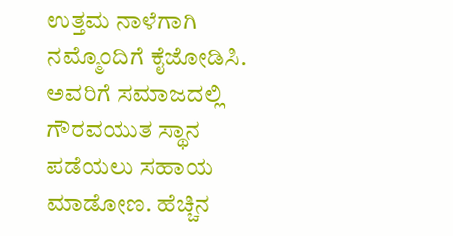ಉತ್ತಮ ನಾಳೆಗಾಗಿ ನಮ್ಮೊಂದಿಗೆ ಕೈಜೋಡಿಸಿ. ಅವರಿಗೆ ಸಮಾಜದಲ್ಲಿ ಗೌರವಯುತ ಸ್ಥಾನ ಪಡೆಯಲು ಸಹಾಯ ಮಾಡೋಣ. ಹೆಚ್ಚಿನ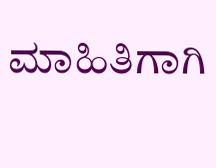ಮಾಹಿತಿಗಾಗಿ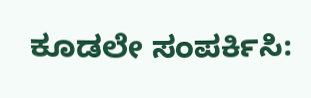ಕೂಡಲೇ ಸಂಪರ್ಕಿಸಿ: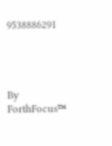9538886291




By
ForthFocus™